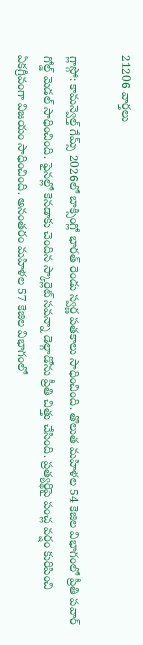21206 వార్తలు

గ్లాస్గో: కామన్వెల్త్ గేమ్స్ 2026లో బాక్సింగ్లో భారత్ రెండు స్వర్ణ పతకాలు సాధించింది. తొలుత మహిళల 54 కెజిల విభాగంలో ప్రీతి పవార్ గోల్డ్ మెడల్ సాధించింది. ఫైనల్లో కెనడాకు చెందిన స్కార్లెట్ సవన్నా డెల్గాడోను ప్రీతి చిత్తు చేసింది. ప్రత్యర్థిపై పంచ్ల వర్షం కురిపించి ఏకగ్రీవంగా విజయం సాధించింది. అనంతరం మహిళల 57 కెజిల విభాగంలో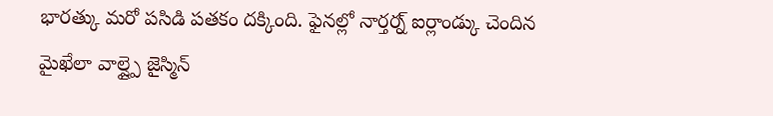భారత్కు మరో పసిడి పతకం దక్కింది. ఫైనల్లో నార్తర్న్ ఐర్లాండ్కు చెందిన మైఖేలా వాల్ష్పై జైస్మిన్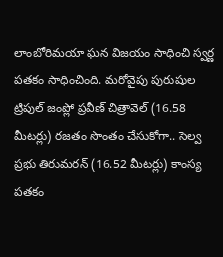లాంబోరిమయా ఘన విజయం సాధించి స్వర్ణ పతకం సాధించింది. మరోవైపు పురుషుల ట్రిపుల్ జంప్లో ప్రవీణ్ చిత్రావెల్ (16.58 మీటర్లు) రజతం సొంతం చేసుకోగా.. సెల్వ ప్రభు తిరుమరన్ (16.52 మీటర్లు) కాంస్య పతకం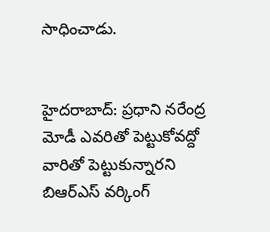సాధించాడు.


హైదరాబాద్: ప్రధాని నరేంద్ర మోడీ ఎవరితో పెట్టుకోవద్దో వారితో పెట్టుకున్నారని బిఆర్ఎస్ వర్కింగ్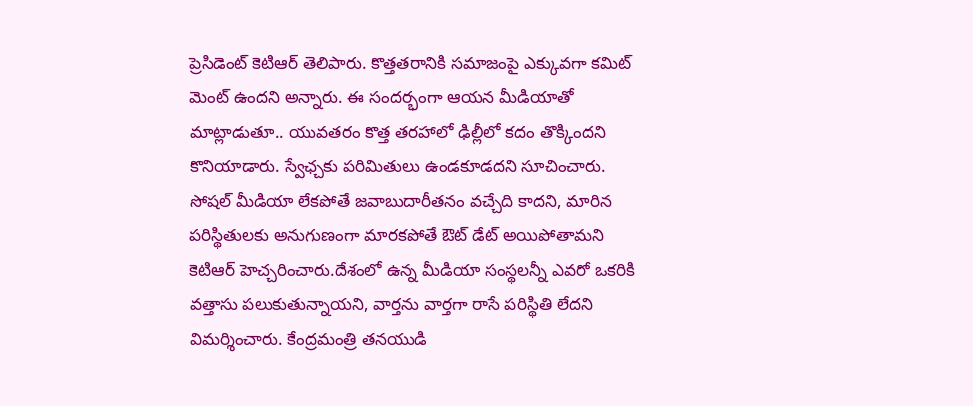ప్రెసిడెంట్ కెటిఆర్ తెలిపారు. కొత్తతరానికి సమాజంపై ఎక్కువగా కమిట్ మెంట్ ఉందని అన్నారు. ఈ సందర్భంగా ఆయన మీడియాతో మాట్లాడుతూ.. యువతరం కొత్త తరహాలో ఢిల్లీలో కదం తొక్కిందని కొనియాడారు. స్వేఛ్చకు పరిమితులు ఉండకూడదని సూచించారు. సోషల్ మీడియా లేకపోతే జవాబుదారీతనం వచ్చేది కాదని, మారిన పరిస్థితులకు అనుగుణంగా మారకపోతే ఔట్ డేట్ అయిపోతామని కెటిఆర్ హెచ్చరించారు.దేశంలో ఉన్న మీడియా సంస్థలన్నీ ఎవరో ఒకరికి వత్తాసు పలుకుతున్నాయని, వార్తను వార్తగా రాసే పరిస్థితి లేదని విమర్శించారు. కేంద్రమంత్రి తనయుడి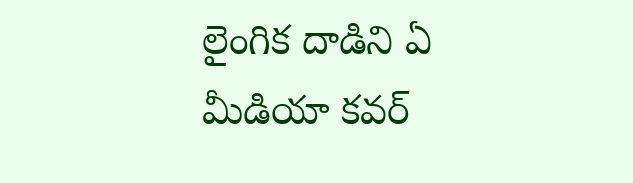లైంగిక దాడిని ఏ మీడియా కవర్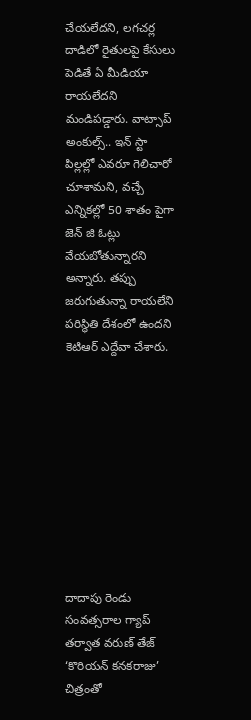చేయలేదని, లగచర్ల దాడిలో రైతులపై కేసులు పెడితే ఏ మీడియా రాయలేదని మండిపడ్డారు. వాట్సాప్ అంకుల్స్.. ఇన్ స్టా పిల్లల్లో ఎవరూ గెలిచారో చూశామని, వచ్చే ఎన్నికల్లో 50 శాతం పైగా జెన్ జి ఓట్లు వేయబోతున్నారని అన్నారు. తప్పు జరుగుతున్నా రాయలేని పరిస్థితి దేశంలో ఉందని కెటిఆర్ ఎద్దేవా చేశారు.










దాదాపు రెండు సంవత్సరాల గ్యాప్ తర్వాత వరుణ్ తేజ్ ‘కొరియన్ కనకరాజు’ చిత్రంతో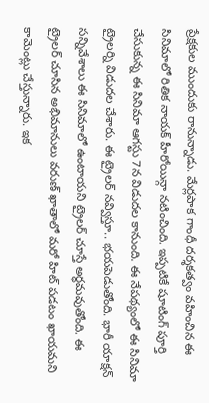ప్రేక్షకుల ముందుకు రానున్నాడు. మేర్లపాక గాంధీ దర్శకత్వం వహించిన ఈ సినిమాలో రితిక నాయక్ హీరోయిన్గా నటించింది. ఇప్పటికే షూటింగ్ పూర్తి చేసుకున్న ఈ సినిమా ఆగస్టు 7న విడుదల కానుంది. ఈ నేపథ్యంలో ఈ సినిమా ట్రైలర్ని విడుదల చేశారు. ఈ ట్రైలర్ నవ్విస్తూ.. భయపెడుతోంది. భారీ యాక్షన్ సన్నివేశాలు ఈ సినిమాలో ఉంటాయని ట్రైలర్ చూస్తే అర్థమవుతోంది. ఈ ట్రైలర్ చూసిన అభిమానులు వరుణ్ ఖాతాలో మరో హిట్ పడటం ఖాయమని కామెంట్లు చేస్తున్నారు. ఇక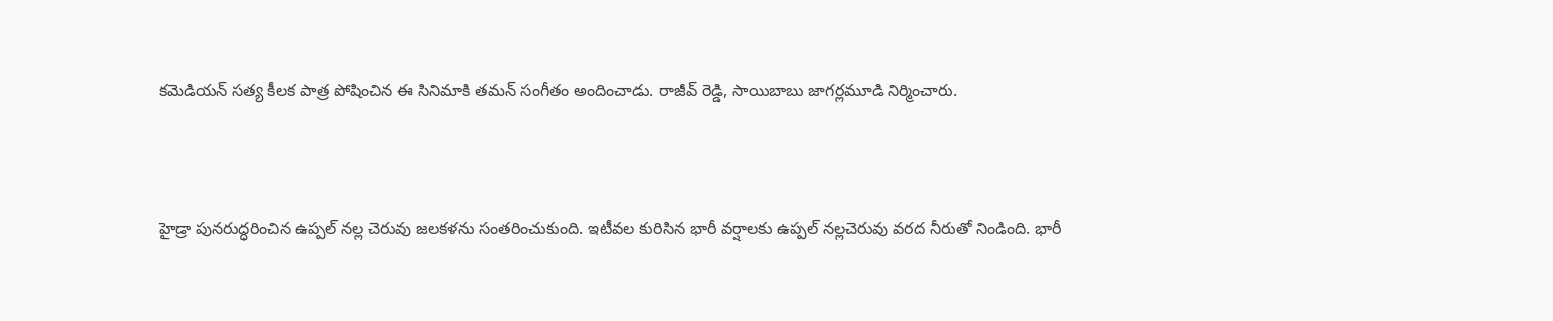కమెడియన్ సత్య కీలక పాత్ర పోషించిన ఈ సినిమాకి తమన్ సంగీతం అందించాడు. రాజీవ్ రెడ్డి, సాయిబాబు జాగర్లమూడి నిర్మించారు.



హైడ్రా పునరుద్ధరించిన ఉప్పల్ నల్ల చెరువు జలకళను సంతరించుకుంది. ఇటీవల కురిసిన భారీ వర్షాలకు ఉప్పల్ నల్లచెరువు వరద నీరుతో నిండింది. భారీ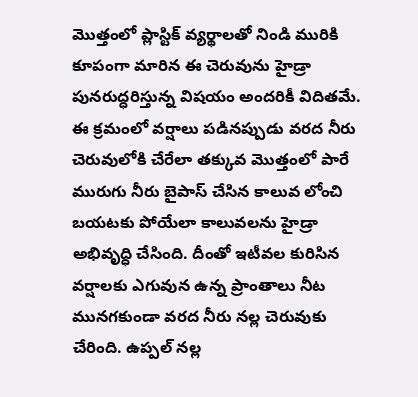మొత్తంలో ప్లాస్టిక్ వ్యర్థాలతో నిండి మురికి కూపంగా మారిన ఈ చెరువును హైడ్రా పునరుద్ధరిస్తున్న విషయం అందరికీ విదితమే. ఈ క్రమంలో వర్షాలు పడినప్పుడు వరద నీరు చెరువులోకి చేరేలా తక్కువ మొత్తంలో పారే మురుగు నీరు బైపాస్ చేసిన కాలువ లోంచి బయటకు పోయేలా కాలువలను హైడ్రా అభివృద్ధి చేసింది. దీంతో ఇటీవల కురిసిన వర్షాలకు ఎగువున ఉన్న ప్రాంతాలు నీట మునగకుండా వరద నీరు నల్ల చెరువుకు చేరింది. ఉప్పల్ నల్ల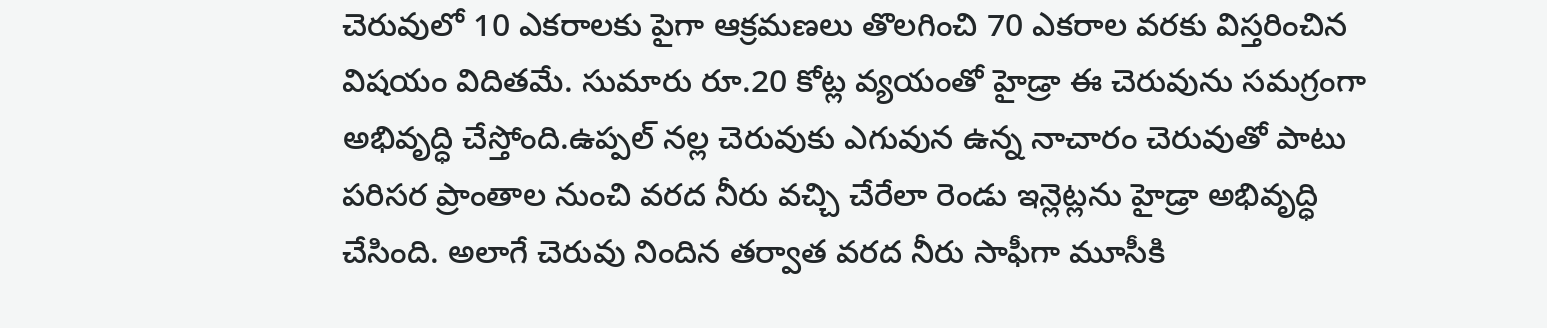చెరువులో 10 ఎకరాలకు పైగా ఆక్రమణలు తొలగించి 70 ఎకరాల వరకు విస్తరించిన విషయం విదితమే. సుమారు రూ.20 కోట్ల వ్యయంతో హైడ్రా ఈ చెరువును సమగ్రంగా అభివృద్ధి చేస్తోంది.ఉప్పల్ నల్ల చెరువుకు ఎగువున ఉన్న నాచారం చెరువుతో పాటు పరిసర ప్రాంతాల నుంచి వరద నీరు వచ్చి చేరేలా రెండు ఇన్లెట్లను హైడ్రా అభివృద్ధి చేసింది. అలాగే చెరువు నిందిన తర్వాత వరద నీరు సాఫీగా మూసీకి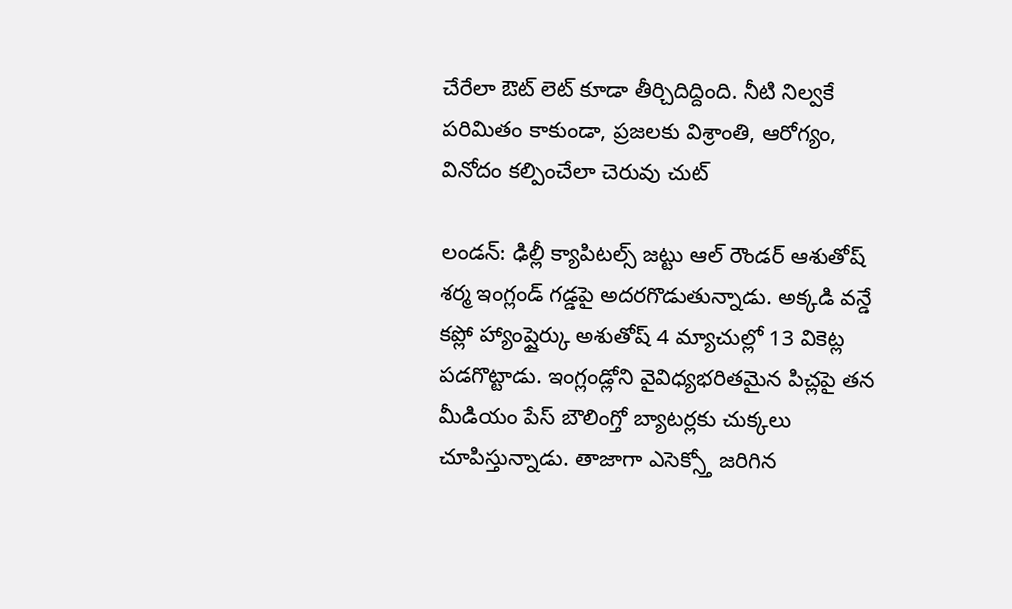చేరేలా ఔట్ లెట్ కూడా తీర్చిదిద్దింది. నీటి నిల్వకే పరిమితం కాకుండా, ప్రజలకు విశ్రాంతి, ఆరోగ్యం, వినోదం కల్పించేలా చెరువు చుట్

లండన్: ఢిల్లీ క్యాపిటల్స్ జట్టు ఆల్ రౌండర్ ఆశుతోష్ శర్మ ఇంగ్లండ్ గడ్డపై అదరగొడుతున్నాడు. అక్కడి వన్డే కప్లో హ్యాంప్షైర్కు అశుతోష్ 4 మ్యాచుల్లో 13 వికెట్ల పడగొట్టాడు. ఇంగ్లండ్లోని వైవిధ్యభరితమైన పిచ్లపై తన మీడియం పేస్ బౌలింగ్తో బ్యాటర్లకు చుక్కలు చూపిస్తున్నాడు. తాజాగా ఎసెక్స్తో జరిగిన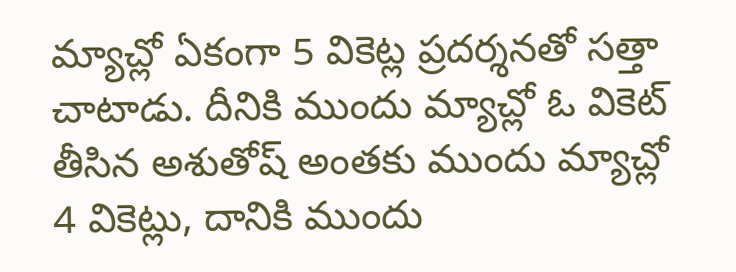మ్యాచ్లో ఏకంగా 5 వికెట్ల ప్రదర్శనతో సత్తా చాటాడు. దీనికి ముందు మ్యాచ్లో ఓ వికెట్ తీసిన అశుతోష్ అంతకు ముందు మ్యాచ్లో 4 వికెట్లు, దానికి ముందు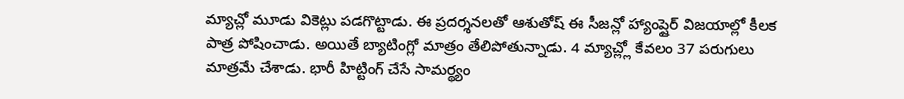మ్యాచ్లో మూడు వికెట్లు పడగొట్టాడు. ఈ ప్రదర్శనలతో ఆశుతోష్ ఈ సీజన్లో హ్యాంప్షైర్ విజయాల్లో కీలక పాత్ర పోషించాడు. అయితే బ్యాటింగ్లో మాత్రం తేలిపోతున్నాడు. 4 మ్యాచ్ల్లో కేవలం 37 పరుగులు మాత్రమే చేశాడు. భారీ హిట్టింగ్ చేసే సామర్థ్యం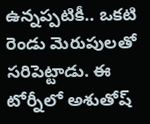ఉన్నప్పటికీ.. ఒకటి రెండు మెరుపులతో సరిపెట్టాడు. ఈ టోర్నీలో అశుతోష్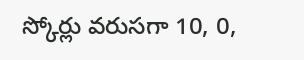స్కోర్లు వరుసగా 10, 0,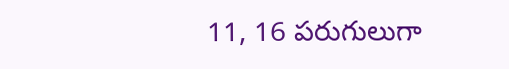11, 16 పరుగులుగా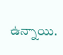ఉన్నాయి.